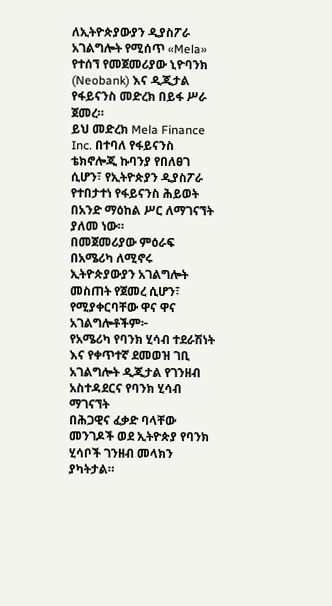ለኢትዮጵያውያን ዲያስፖራ አገልግሎት የሚሰጥ «Mela» የተሰኘ የመጀመሪያው ኒዮባንክ (Neobank) እና ዲጂታል የፋይናንስ መድረክ በይፋ ሥራ ጀመረ።
ይህ መድረክ Mela Finance Inc. በተባለ የፋይናንስ ቴክኖሎጂ ኩባንያ የበለፀገ ሲሆን፣ የኢትዮጵያን ዲያስፖራ የተበታተነ የፋይናንስ ሕይወት በአንድ ማዕከል ሥር ለማገናኘት ያለመ ነው።
በመጀመሪያው ምዕራፍ በአሜሪካ ለሚኖሩ ኢትዮጵያውያን አገልግሎት መስጠት የጀመረ ሲሆን፣ የሚያቀርባቸው ዋና ዋና አገልግሎቶችም፦
የአሜሪካ የባንክ ሂሳብ ተደራሽነት እና የቀጥተኛ ደመወዝ ገቢ አገልግሎት ዲጂታል የገንዘብ አስተዳደርና የባንክ ሂሳብ ማገናኘት
በሕጋዊና ፈቃድ ባላቸው መንገዶች ወደ ኢትዮጵያ የባንክ ሂሳቦች ገንዘብ መላክን ያካትታል።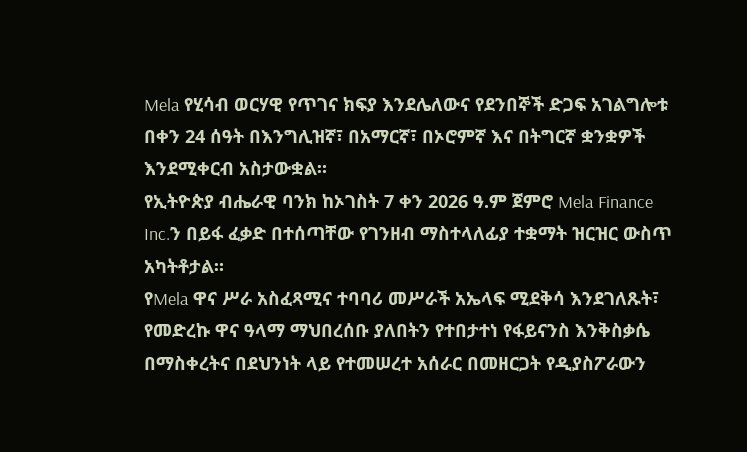Mela የሂሳብ ወርሃዊ የጥገና ክፍያ እንደሌለውና የደንበኞች ድጋፍ አገልግሎቱ በቀን 24 ሰዓት በእንግሊዝኛ፣ በአማርኛ፣ በኦሮምኛ እና በትግርኛ ቋንቋዎች እንደሚቀርብ አስታውቋል።
የኢትዮጵያ ብሔራዊ ባንክ ከኦገስት 7 ቀን 2026 ዓ.ም ጀምሮ Mela Finance Inc.ን በይፋ ፈቃድ በተሰጣቸው የገንዘብ ማስተላለፊያ ተቋማት ዝርዝር ውስጥ አካትቶታል።
የMela ዋና ሥራ አስፈጻሚና ተባባሪ መሥራች አኤላፍ ሚደቅሳ እንደገለጹት፣ የመድረኩ ዋና ዓላማ ማህበረሰቡ ያለበትን የተበታተነ የፋይናንስ እንቅስቃሴ በማስቀረትና በደህንነት ላይ የተመሠረተ አሰራር በመዘርጋት የዲያስፖራውን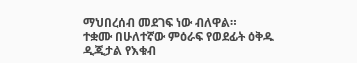ማህበረሰብ መደገፍ ነው ብለዋል።
ተቋሙ በሁለተኛው ምዕራፍ የወደፊት ዕቅዱ ዲጂታል የእቁብ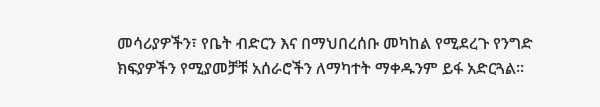መሳሪያዎችን፣ የቤት ብድርን እና በማህበረሰቡ መካከል የሚደረጉ የንግድ ክፍያዎችን የሚያመቻቹ አሰራሮችን ለማካተት ማቀዱንም ይፋ አድርጓል።